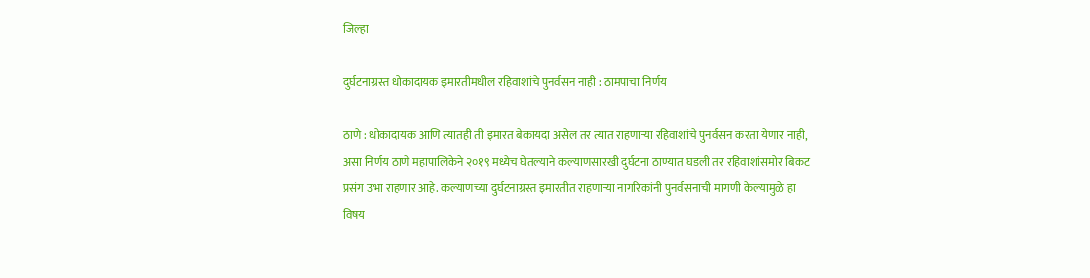जिल्हा

दुर्घटनाग्रस्त धोकादायक इमारतीमधील रहिवाशांचे पुनर्वसन नाही : ठामपाचा निर्णय

ठाणे : धोकादायक आणि त्यातही ती इमारत बेकायदा असेल तर त्यात राहणाऱ्या रहिवाशांचे पुनर्वसन करता येणार नाही, असा निर्णय ठाणे महापालिकेने २०१९ मध्येच घेतल्याने कल्याणसारखी दुर्घटना ठाण्यात घडली तर रहिवाशांसमोर बिकट प्रसंग उभा राहणार आहे. कल्याणच्या दुर्घटनाग्रस्त इमारतीत राहणाऱ्या नागरिकांनी पुनर्वसनाची मागणी केल्यामुळे हा विषय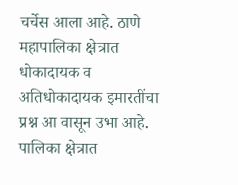चर्चेस आला आहे. ठाणे महापालिका क्षेत्रात धोकादायक व अतिधोकादायक इमारतींचा प्रश्न आ वासून उभा आहे. पालिका क्षेत्रात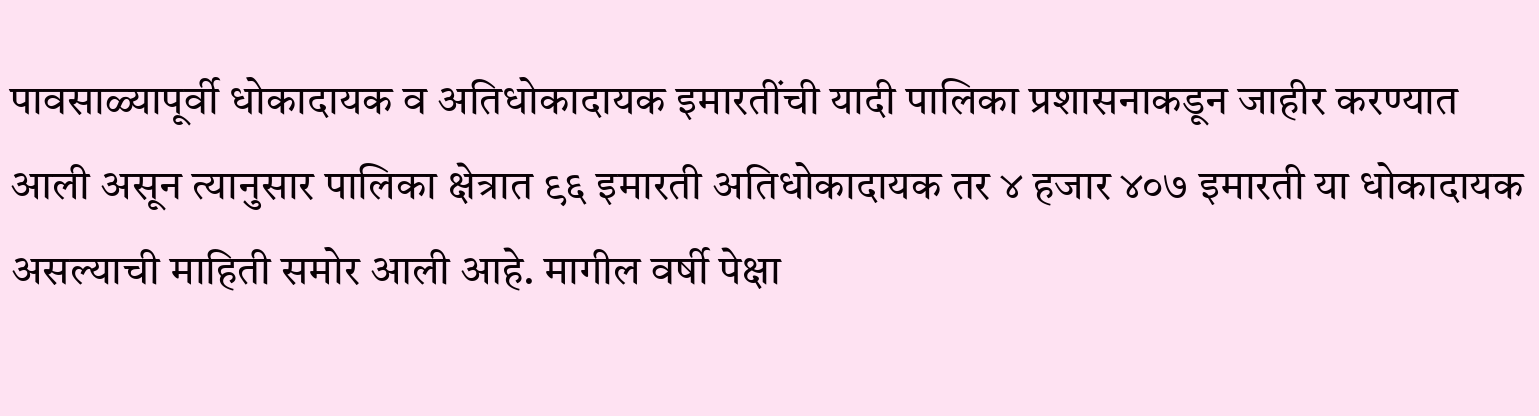पावसाळ्यापूर्वी धोकादायक व अतिधोकादायक इमारतींची यादी पालिका प्रशासनाकडून जाहीर करण्यात आली असून त्यानुसार पालिका क्षेत्रात ९६ इमारती अतिधोकादायक तर ४ हजार ४०७ इमारती या धोकादायक असल्याची माहिती समोर आली आहे. मागील वर्षी पेक्षा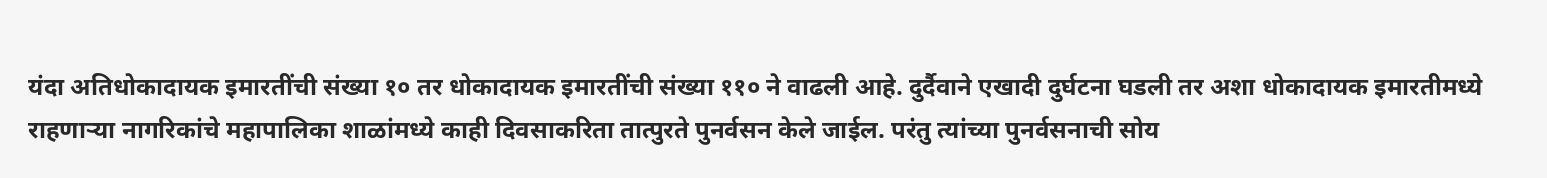यंदा अतिधोकादायक इमारतींची संख्या १० तर धोकादायक इमारतींची संख्या ११० ने वाढली आहे. दुर्दैवाने एखादी दुर्घटना घडली तर अशा धोकादायक इमारतीमध्ये राहणाऱ्या नागरिकांचे महापालिका शाळांमध्ये काही दिवसाकरिता तात्पुरते पुनर्वसन केले जाईल. परंतु त्यांच्या पुनर्वसनाची सोय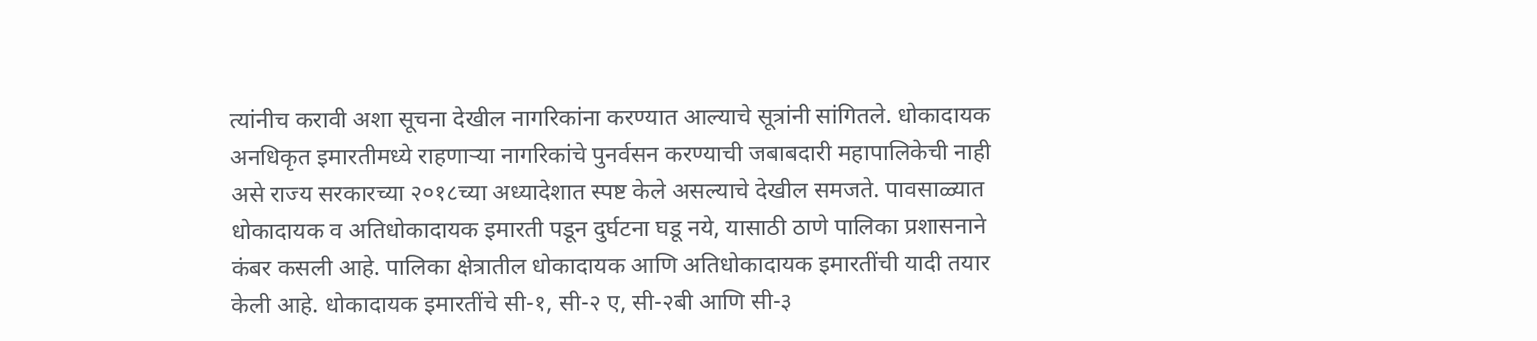त्यांनीच करावी अशा सूचना देखील नागरिकांना करण्यात आल्याचे सूत्रांनी सांगितले. धोकादायक अनधिकृत इमारतीमध्ये राहणाऱ्या नागरिकांचे पुनर्वसन करण्याची जबाबदारी महापालिकेची नाही असे राज्य सरकारच्या २०१८च्या अध्यादेशात स्पष्ट केले असल्याचे देखील समजते. पावसाळ्यात धोकादायक व अतिधोकादायक इमारती पडून दुर्घटना घडू नये, यासाठी ठाणे पालिका प्रशासनाने कंबर कसली आहे. पालिका क्षेत्रातील धोकादायक आणि अतिधोकादायक इमारतींची यादी तयार केली आहे. धोकादायक इमारतींचे सी-१, सी-२ ए, सी-२बी आणि सी-३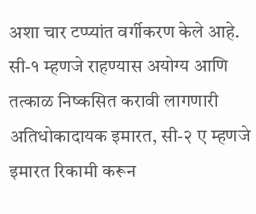अशा चार टप्प्यांत वर्गीकरण केले आहे. सी-१ म्हणजे राहण्यास अयोग्य आणि तत्काळ निष्कसित करावी लागणारी अतिधोकादायक इमारत, सी-२ ए म्हणजे इमारत रिकामी करून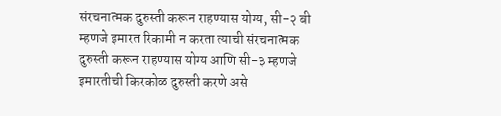संरचनात्मक दुरुस्ती करून राहण्यास योग्य, सी-२ बी म्हणजे इमारत रिकामी न करता त्याची संरचनात्मक दुरुस्ती करून राहण्यास योग्य आणि सी-३ म्हणजे इमारतीची किरकोळ दुरुस्ती करणे असे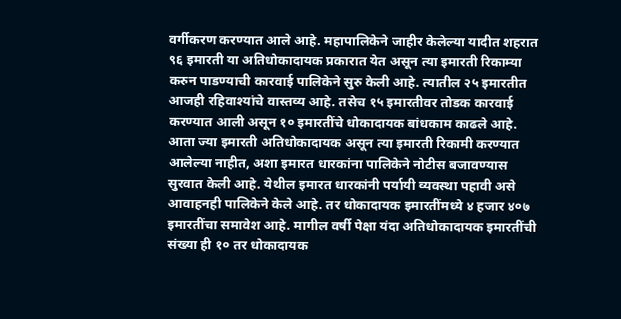वर्गीकरण करण्यात आले आहे. महापालिकेने जाहीर केलेल्या यादीत शहरात ९६ इमारती या अतिधोकादायक प्रकारात येत असून त्या इमारती रिकाम्या करुन पाडण्याची कारवाई पालिकेने सुरु केली आहे. त्यातील २५ इमारतीत आजही रहिवाश्यांचे वास्तव्य आहे. तसेच १५ इमारतीवर तोडक कारवाई करण्यात आली असून १० इमारतींचे धोकादायक बांधकाम काढले आहे. आता ज्या इमारती अतिधोकादायक असून त्या इमारती रिकामी करण्यात आलेल्या नाहीत, अशा इमारत धारकांना पालिकेने नोटीस बजावण्यास सुरवात केली आहे. येथील इमारत धारकांनी पर्यायी व्यवस्था पहावी असे आवाहनही पालिकेने केले आहे. तर धोकादायक इमारतींमध्ये ४ हजार ४०७ इमारतींचा समावेश आहे. मागील वर्षी पेक्षा यंदा अतिधोकादायक इमारतींची संख्या ही १० तर धोकादायक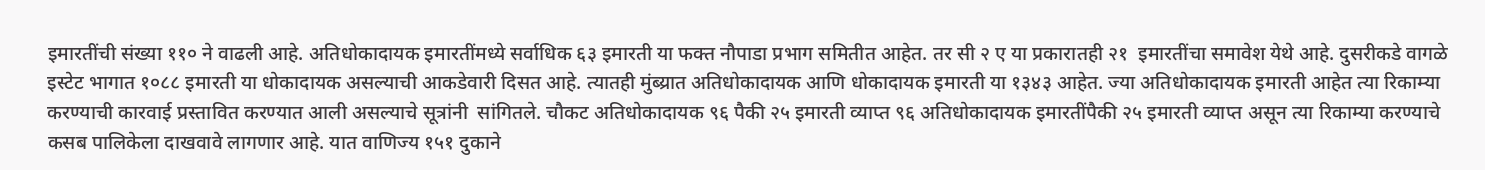इमारतींची संख्या ११० ने वाढली आहे. अतिधोकादायक इमारतींमध्ये सर्वाधिक ६३ इमारती या फक्त नौपाडा प्रभाग समितीत आहेत. तर सी २ ए या प्रकारातही २१  इमारतींचा समावेश येथे आहे. दुसरीकडे वागळे इस्टेट भागात १०८८ इमारती या धोकादायक असल्याची आकडेवारी दिसत आहे. त्यातही मुंब्य्रात अतिधोकादायक आणि धोकादायक इमारती या १३४३ आहेत. ज्या अतिधोकादायक इमारती आहेत त्या रिकाम्या करण्याची कारवाई प्रस्तावित करण्यात आली असल्याचे सूत्रांनी  सांगितले. चौकट अतिधोकादायक ९६ पैकी २५ इमारती व्याप्त ९६ अतिधोकादायक इमारतींपैकी २५ इमारती व्याप्त असून त्या रिकाम्या करण्याचे कसब पालिकेला दाखवावे लागणार आहे. यात वाणिज्य १५१ दुकाने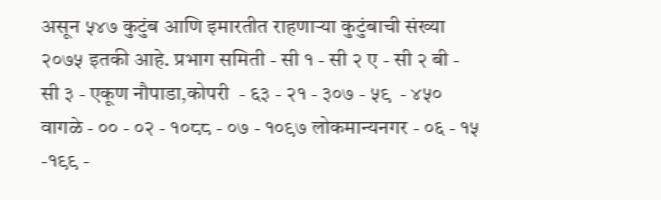असून ५४७ कुटुंब आणि इमारतीत राहणाऱ्या कुटुंबाची संख्या २०७५ इतकी आहे. प्रभाग समिती - सी १ - सी २ ए - सी २ बी - सी ३ - एकूण नौपाडा,कोपरी  - ६३ - २१ - ३०७ - ५९  - ४५० वागळे - ०० - ०२ - १०८८ - ०७ - १०९७ लोकमान्यनगर - ०६ - १५ -१९९ -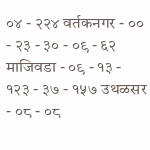०४ - २२४ वर्तकनगर - ०० - २३ - ३० - ०९ - ६२ माजिवडा - ०९ - १३ - १२३ - ३७ - १५७ उथळसर - ०८ - ०८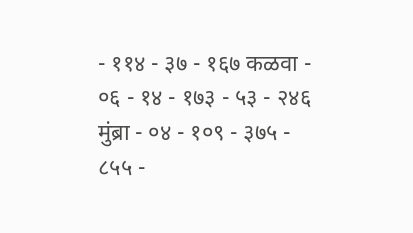- ११४ - ३७ - १६७ कळवा - ०६ - १४ - १७३ - ५३ - २४६ मुंब्रा - ०४ - १०९ - ३७५ - ८५५ -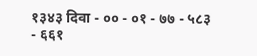१३४३ दिवा - ०० - ०१ - ७७ - ५८३ - ६६१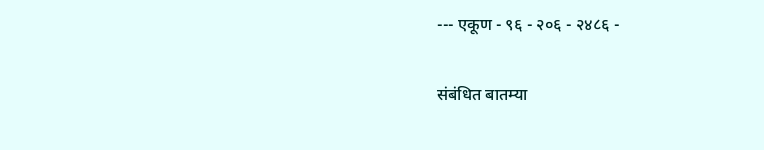--- एकूण - ९६ - २०६ - २४८६ -

संबंधित बातम्या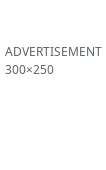ADVERTISEMENT 300×250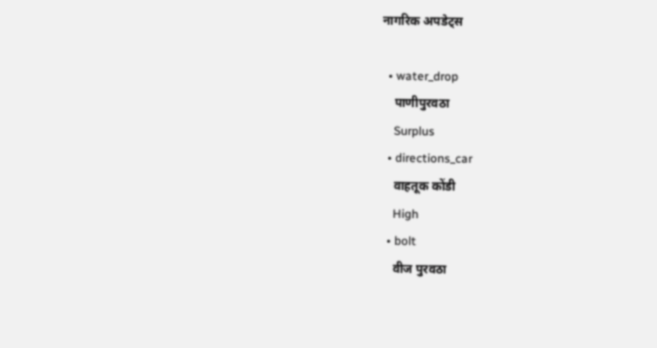नागरिक अपडेट्स

  • water_drop
    पाणीपुरवठा
    Surplus
  • directions_car
    वाहतूक कोंडी
    High
  • bolt
    वीज पुरवठा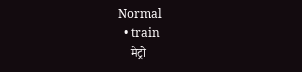Normal
  • train
    मेट्रो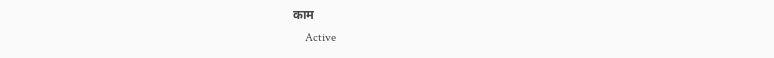काम
    Active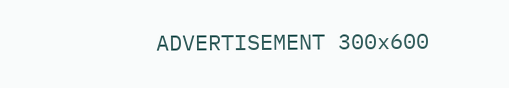ADVERTISEMENT 300x600